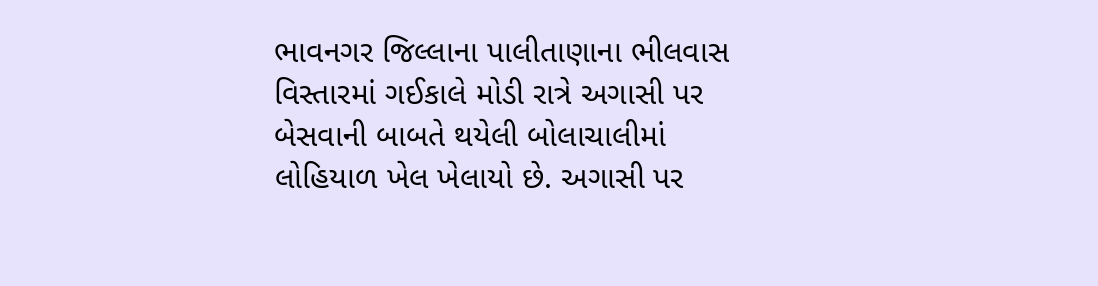ભાવનગર જિલ્લાના પાલીતાણાના ભીલવાસ વિસ્તારમાં ગઈકાલે મોડી રાત્રે અગાસી પર બેસવાની બાબતે થયેલી બોલાચાલીમાં લોહિયાળ ખેલ ખેલાયો છે. અગાસી પર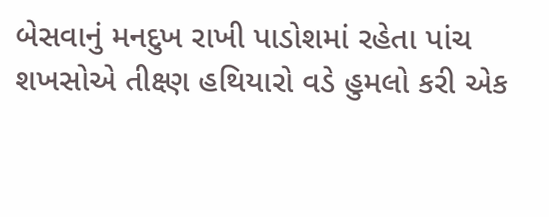બેસવાનું મનદુખ રાખી પાડોશમાં રહેતા પાંચ શખસોએ તીક્ષ્ણ હથિયારો વડે હુમલો કરી એક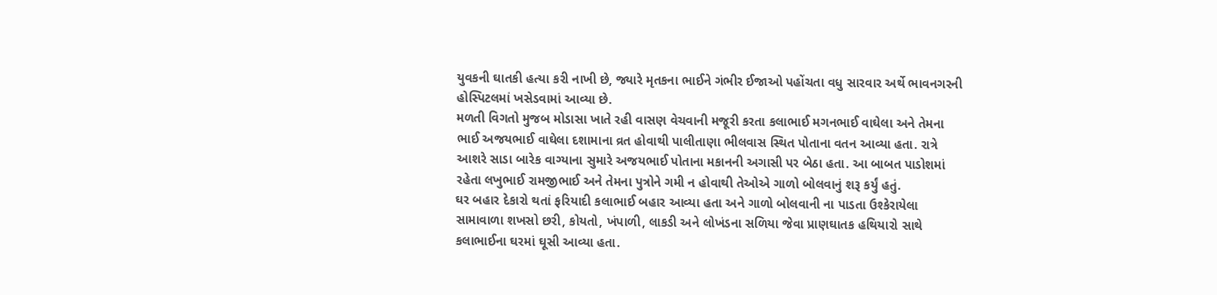યુવકની ઘાતકી હત્યા કરી નાખી છે, જ્યારે મૃતકના ભાઈને ગંભીર ઈજાઓ પહોંચતા વધુ સારવાર અર્થે ભાવનગરની હોસ્પિટલમાં ખસેડવામાં આવ્યા છે.
મળતી વિગતો મુજબ મોડાસા ખાતે રહી વાસણ વેચવાની મજૂરી કરતા કલાભાઈ મગનભાઈ વાઘેલા અને તેમના ભાઈ અજયભાઈ વાઘેલા દશામાના વ્રત હોવાથી પાલીતાણા ભીલવાસ સ્થિત પોતાના વતન આવ્યા હતા. રાત્રે આશરે સાડા બારેક વાગ્યાના સુમારે અજયભાઈ પોતાના મકાનની અગાસી પર બેઠા હતા. આ બાબત પાડોશમાં રહેતા લખુભાઈ રામજીભાઈ અને તેમના પુત્રોને ગમી ન હોવાથી તેઓએ ગાળો બોલવાનું શરૂ કર્યું હતું.
ઘર બહાર દેકારો થતાં ફરિયાદી કલાભાઈ બહાર આવ્યા હતા અને ગાળો બોલવાની ના પાડતા ઉશ્કેરાયેલા સામાવાળા શખસો છરી, કોયતો, ખંપાળી, લાકડી અને લોખંડના સળિયા જેવા પ્રાણઘાતક હથિયારો સાથે કલાભાઈના ઘરમાં ઘૂસી આવ્યા હતા.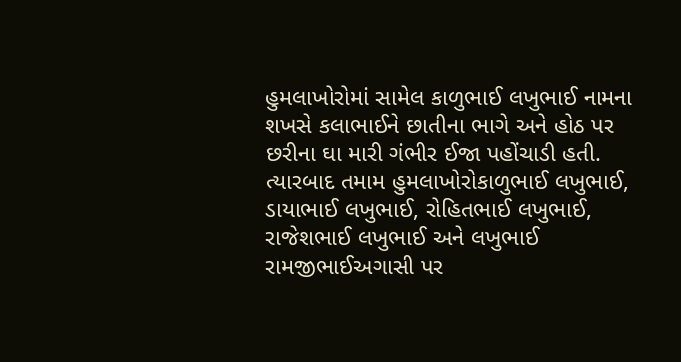હુમલાખોરોમાં સામેલ કાળુભાઈ લખુભાઈ નામના શખસે કલાભાઈને છાતીના ભાગે અને હોઠ પર છરીના ઘા મારી ગંભીર ઈજા પહોંચાડી હતી. ત્યારબાદ તમામ હુમલાખોરોકાળુભાઈ લખુભાઈ, ડાયાભાઈ લખુભાઈ, રોહિતભાઈ લખુભાઈ, રાજેશભાઈ લખુભાઈ અને લખુભાઈ રામજીભાઈઅગાસી પર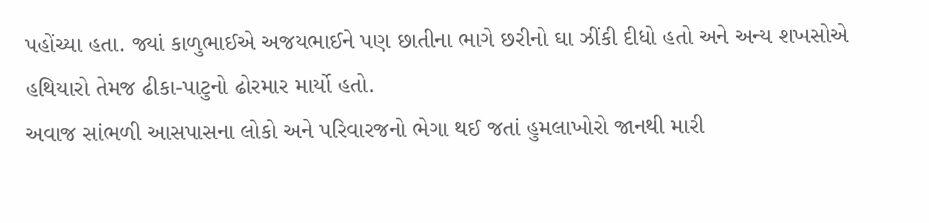પહોંચ્યા હતા. જ્યાં કાળુભાઈએ અજયભાઈને પણ છાતીના ભાગે છરીનો ઘા ઝીંકી દીધો હતો અને અન્ય શખસોએ હથિયારો તેમજ ઢીકા-પાટુનો ઢોરમાર માર્યો હતો.
અવાજ સાંભળી આસપાસના લોકો અને પરિવારજનો ભેગા થઈ જતાં હુમલાખોરો જાનથી મારી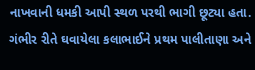નાખવાની ધમકી આપી સ્થળ પરથી ભાગી છૂટ્યા હતા. ગંભીર રીતે ઘવાયેલા કલાભાઈને પ્રથમ પાલીતાણા અને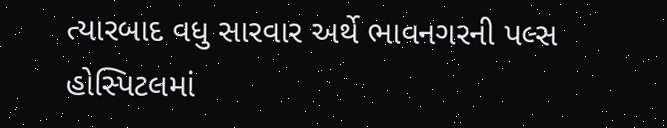ત્યારબાદ વધુ સારવાર અર્થે ભાવનગરની પલ્સ હોસ્પિટલમાં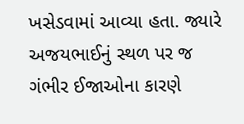ખસેડવામાં આવ્યા હતા. જ્યારે અજયભાઈનું સ્થળ પર જ ગંભીર ઈજાઓના કારણે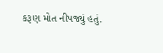કરૂણ મોત નીપજ્યું હતું.